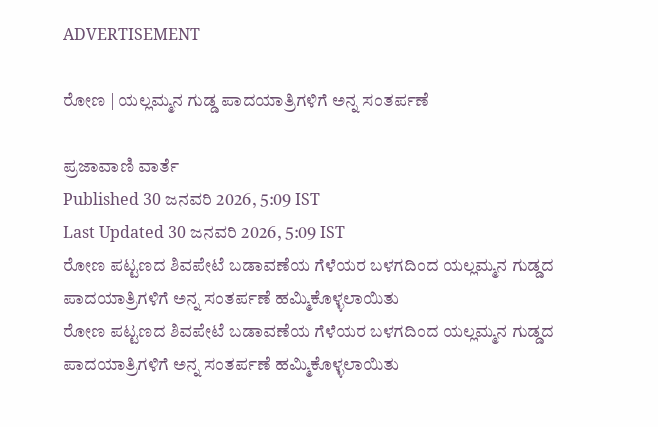ADVERTISEMENT

ರೋಣ | ಯಲ್ಲಮ್ಮನ ಗುಡ್ಡ ಪಾದಯಾತ್ರಿಗಳಿಗೆ ಅನ್ನ ಸಂತರ್ಪಣೆ

ಪ್ರಜಾವಾಣಿ ವಾರ್ತೆ
Published 30 ಜನವರಿ 2026, 5:09 IST
Last Updated 30 ಜನವರಿ 2026, 5:09 IST
ರೋಣ ಪಟ್ಟಣದ ಶಿವಪೇಟೆ ಬಡಾವಣೆಯ ಗೆಳೆಯರ ಬಳಗದಿಂದ ಯಲ್ಲಮ್ಮನ ಗುಡ್ಡದ ಪಾದಯಾತ್ರಿಗಳಿಗೆ ಅನ್ನ ಸಂತರ್ಪಣೆ ಹಮ್ಮಿಕೊಳ್ಳಲಾಯಿತು
ರೋಣ ಪಟ್ಟಣದ ಶಿವಪೇಟೆ ಬಡಾವಣೆಯ ಗೆಳೆಯರ ಬಳಗದಿಂದ ಯಲ್ಲಮ್ಮನ ಗುಡ್ಡದ ಪಾದಯಾತ್ರಿಗಳಿಗೆ ಅನ್ನ ಸಂತರ್ಪಣೆ ಹಮ್ಮಿಕೊಳ್ಳಲಾಯಿತು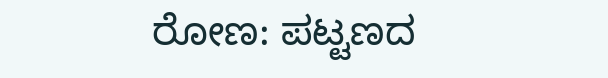ರೋಣ: ಪಟ್ಟಣದ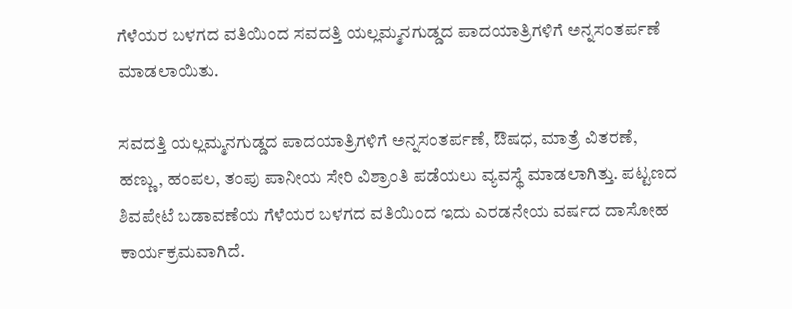ಗೆಳೆಯರ ಬಳಗದ ವತಿಯಿಂದ ಸವದತ್ತಿ ಯಲ್ಲಮ್ಮನಗುಡ್ಡದ ಪಾದಯಾತ್ರಿಗಳಿಗೆ ಅನ್ನಸಂತರ್ಪಣೆ ಮಾಡಲಾಯಿತು.

ಸವದತ್ತಿ ಯಲ್ಲಮ್ಮನಗುಡ್ಡದ ಪಾದಯಾತ್ರಿಗಳಿಗೆ ಅನ್ನಸಂತರ್ಪಣೆ, ಔಷಧ, ಮಾತ್ರೆ ವಿತರಣೆ, ಹಣ್ಣು, ಹಂಪಲ, ತಂಪು ಪಾನೀಯ ಸೇರಿ ವಿಶ್ರಾಂತಿ ಪಡೆಯಲು ವ್ಯವಸ್ಥೆ ಮಾಡಲಾಗಿತ್ತು. ಪಟ್ಟಣದ ಶಿವಪೇಟೆ ಬಡಾವಣೆಯ ಗೆಳೆಯರ ಬಳಗದ ವತಿಯಿಂದ ಇದು ಎರಡನೇಯ ವರ್ಷದ ದಾಸೋಹ ಕಾರ್ಯಕ್ರಮವಾಗಿದೆ.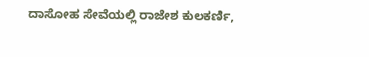ದಾಸೋಹ ಸೇವೆಯಲ್ಲಿ ರಾಜೇಶ ಕುಲಕರ್ಣಿ,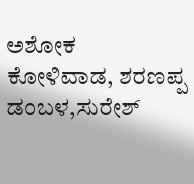ಅಶೋಕ ಕೋಳಿವಾಡ, ಶರಣಪ್ಪ ಡಂಬಳ,ಸುರೇಶ್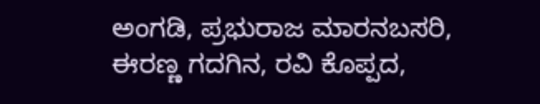ಅಂಗಡಿ, ಪ್ರಭುರಾಜ ಮಾರನಬಸರಿ, ಈರಣ್ಣ ಗದಗಿನ, ರವಿ ಕೊಪ್ಪದ,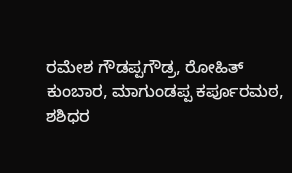ರಮೇಶ ಗೌಡಪ್ಪಗೌಡ್ರ, ರೋಹಿತ್ ಕುಂಬಾರ, ಮಾಗುಂಡಪ್ಪ ಕರ್ಪೂರಮಠ, ಶಶಿಧರ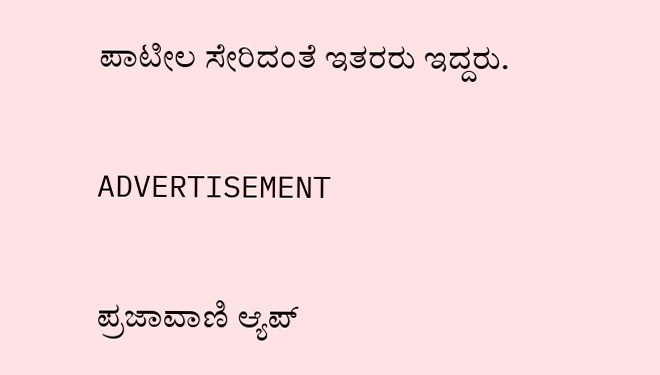ಪಾಟೀಲ ಸೇರಿದಂತೆ ಇತರರು ಇದ್ದರು.

ADVERTISEMENT

ಪ್ರಜಾವಾಣಿ ಆ್ಯಪ್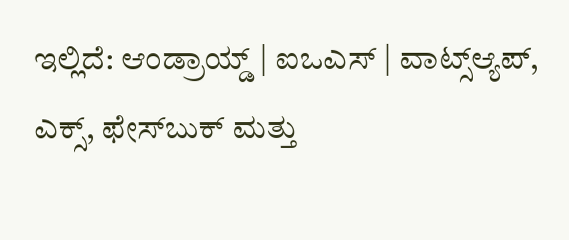ಇಲ್ಲಿದೆ: ಆಂಡ್ರಾಯ್ಡ್ | ಐಒಎಸ್ | ವಾಟ್ಸ್ಆ್ಯಪ್, ಎಕ್ಸ್, ಫೇಸ್‌ಬುಕ್ ಮತ್ತು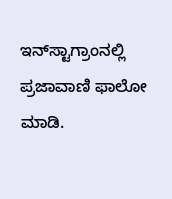ಇನ್‌ಸ್ಟಾಗ್ರಾಂನಲ್ಲಿ ಪ್ರಜಾವಾಣಿ ಫಾಲೋ ಮಾಡಿ.